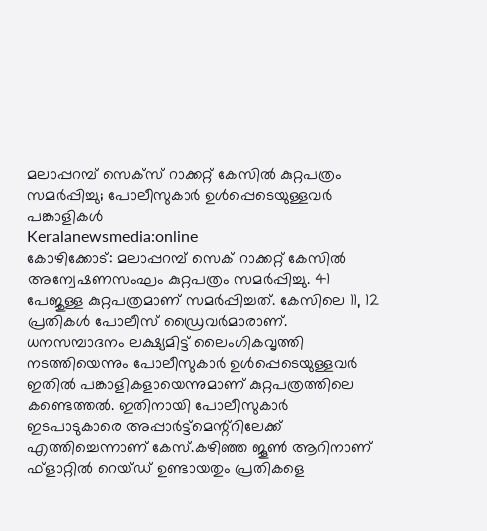മലാപ്പറമ്പ് സെക്സ് റാക്കറ്റ് കേസിൽ കുറ്റപത്രം സമർപ്പിച്ചു; പോലീസുകാർ ഉൾപ്പെടെയുള്ളവർ പങ്കാളികൾ
Keralanewsmedia:online
കോഴിക്കോട്: മലാപ്പറമ്പ് സെക് റാക്കറ്റ് കേസിൽ അന്വേഷണസംഘം കുറ്റപത്രം സമർപ്പിച്ചു. 41 പേജുള്ള കുറ്റപത്രമാണ് സമർപ്പിച്ചത്. കേസിലെ 11, 12 പ്രതികൾ പോലീസ് ഡ്രൈവർമാരാണ്.
ധനസമ്പാദനം ലക്ഷ്യമിട്ട് ലൈംഗികവൃത്തി നടത്തിയെന്നും പോലീസുകാർ ഉൾപ്പെടെയുള്ളവർ ഇതിൽ പങ്കാളികളായെന്നുമാണ് കുറ്റപത്രത്തിലെ കണ്ടെത്തൽ. ഇതിനായി പോലീസുകാർ ഇടപാടുകാരെ അപ്പാർട്ട്മെന്റ്റിലേക്ക് എത്തിച്ചെന്നാണ് കേസ്.കഴിഞ്ഞ ജൂൺ ആറിനാണ് ഫ്ളാറ്റിൽ റെയ്ഡ് ഉണ്ടായതും പ്രതികളെ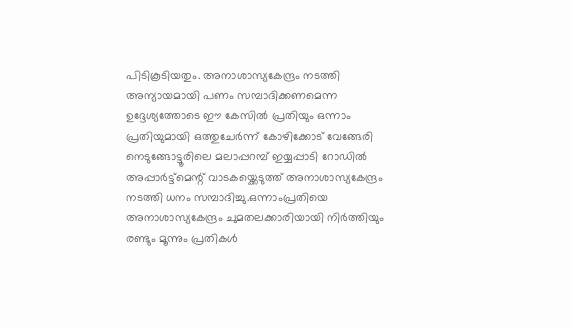പിടികൂടിയതും. അനാശാസ്യകേന്ദ്രം നടത്തി അന്യായമായി പണം സമ്പാദിക്കണമെന്ന ഉദ്ദേശ്യത്തോടെ ഈ കേസിൽ പ്രതിയും ഒന്നാം പ്രതിയുമായി ഒത്തുചേർന്ന് കോഴിക്കോട് വേങ്ങേരി നെടുങ്ങോട്ടൂരിലെ മലാപ്പറമ്പ് ഇയ്യപ്പാടി റോഡിൽ അപ്പാർട്ട്മെന്റ് വാടകയ്ക്കെടുത്ത് അനാശാസ്യകേന്ദ്രം നടത്തി ധനം സമ്പാദിച്ചു.ഒന്നാംപ്രതിയെ അനാശാസ്യകേന്ദ്രം ചുമതലക്കാരിയായി നിർത്തിയും രണ്ടും മൂന്നും പ്രതികൾ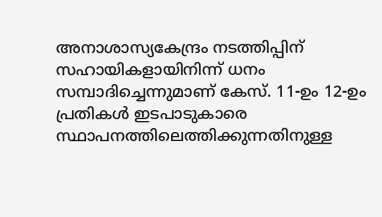അനാശാസ്യകേന്ദ്രം നടത്തിപ്പിന് സഹായികളായിനിന്ന് ധനം സമ്പാദിച്ചെന്നുമാണ് കേസ്. 11-ഉം 12-ഉം പ്രതികൾ ഇടപാടുകാരെ സ്ഥാപനത്തിലെത്തിക്കുന്നതിനുള്ള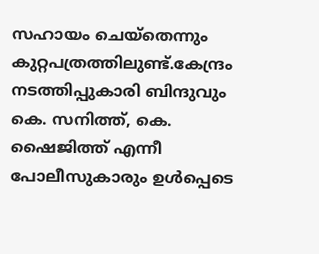സഹായം ചെയ്തെന്നും കുറ്റപത്രത്തിലുണ്ട്.കേന്ദ്രം നടത്തിപ്പുകാരി ബിന്ദുവും കെ. സനിത്ത്, കെ. ഷൈജിത്ത് എന്നീ പോലീസുകാരും ഉൾപ്പെടെ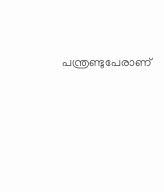പന്ത്രണ്ടുപേരാണ്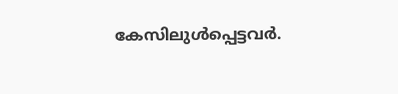കേസിലുൾപ്പെട്ടവർ.